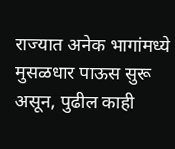राज्यात अनेक भागांमध्ये मुसळधार पाऊस सुरू असून, पुढील काही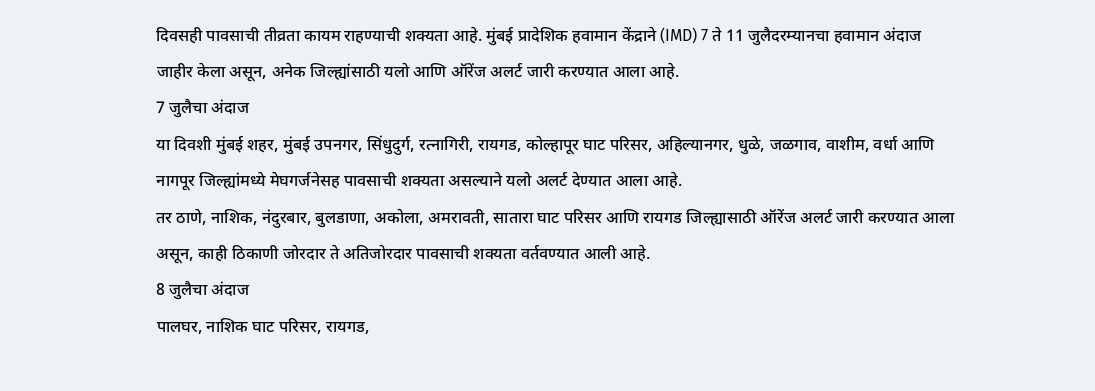दिवसही पावसाची तीव्रता कायम राहण्याची शक्यता आहे. मुंबई प्रादेशिक हवामान केंद्राने (IMD) 7 ते 11 जुलैदरम्यानचा हवामान अंदाज जाहीर केला असून, अनेक जिल्ह्यांसाठी यलो आणि ऑरेंज अलर्ट जारी करण्यात आला आहे.
7 जुलैचा अंदाज
या दिवशी मुंबई शहर, मुंबई उपनगर, सिंधुदुर्ग, रत्नागिरी, रायगड, कोल्हापूर घाट परिसर, अहिल्यानगर, धुळे, जळगाव, वाशीम, वर्धा आणि नागपूर जिल्ह्यांमध्ये मेघगर्जनेसह पावसाची शक्यता असल्याने यलो अलर्ट देण्यात आला आहे.
तर ठाणे, नाशिक, नंदुरबार, बुलडाणा, अकोला, अमरावती, सातारा घाट परिसर आणि रायगड जिल्ह्यासाठी ऑरेंज अलर्ट जारी करण्यात आला असून, काही ठिकाणी जोरदार ते अतिजोरदार पावसाची शक्यता वर्तवण्यात आली आहे.
8 जुलैचा अंदाज
पालघर, नाशिक घाट परिसर, रायगड,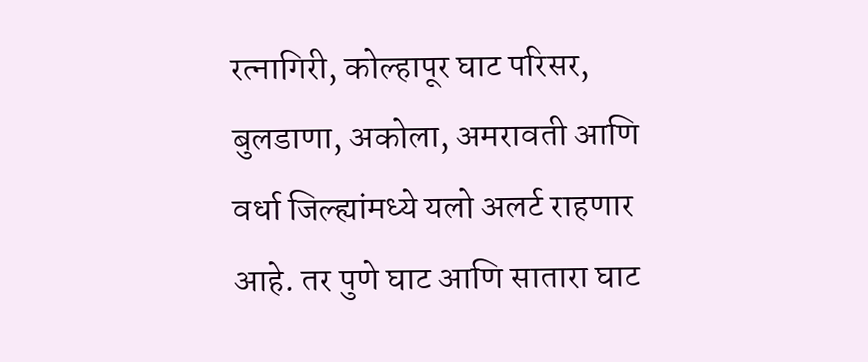रत्नागिरी, कोल्हापूर घाट परिसर, बुलडाणा, अकोला, अमरावती आणि वर्धा जिल्ह्यांमध्ये यलो अलर्ट राहणार आहे. तर पुणे घाट आणि सातारा घाट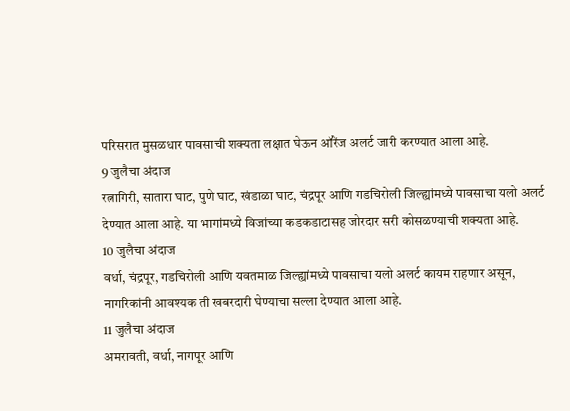परिसरात मुसळधार पावसाची शक्यता लक्षात घेऊन ऑरेंज अलर्ट जारी करण्यात आला आहे.
9 जुलैचा अंदाज
रत्नागिरी, सातारा घाट, पुणे घाट, खंडाळा घाट, चंद्रपूर आणि गडचिरोली जिल्ह्यांमध्ये पावसाचा यलो अलर्ट देण्यात आला आहे. या भागांमध्ये विजांच्या कडकडाटासह जोरदार सरी कोसळण्याची शक्यता आहे.
10 जुलैचा अंदाज
वर्धा, चंद्रपूर, गडचिरोली आणि यवतमाळ जिल्ह्यांमध्ये पावसाचा यलो अलर्ट कायम राहणार असून, नागरिकांनी आवश्यक ती खबरदारी घेण्याचा सल्ला देण्यात आला आहे.
11 जुलैचा अंदाज
अमरावती, वर्धा, नागपूर आणि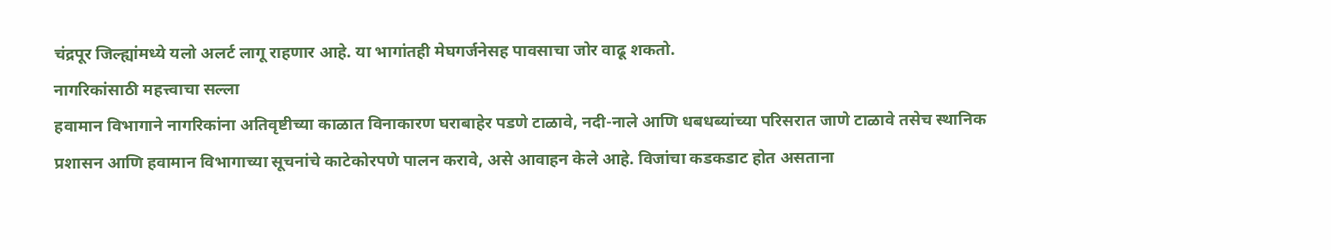चंद्रपूर जिल्ह्यांमध्ये यलो अलर्ट लागू राहणार आहे. या भागांतही मेघगर्जनेसह पावसाचा जोर वाढू शकतो.
नागरिकांसाठी महत्त्वाचा सल्ला
हवामान विभागाने नागरिकांना अतिवृष्टीच्या काळात विनाकारण घराबाहेर पडणे टाळावे, नदी-नाले आणि धबधब्यांच्या परिसरात जाणे टाळावे तसेच स्थानिक प्रशासन आणि हवामान विभागाच्या सूचनांचे काटेकोरपणे पालन करावे, असे आवाहन केले आहे. विजांचा कडकडाट होत असताना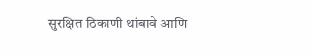सुरक्षित ठिकाणी थांबावे आणि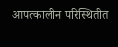आपत्कालीन परिस्थितीत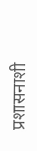प्रशासनाशी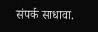संपर्क साधावा.